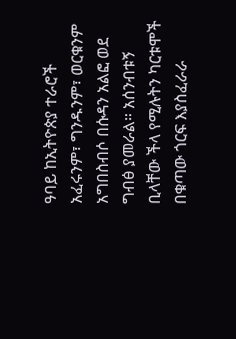ዓባይ ከኢትዮጵያ ተራሮች አፈሩንም፣ ግንዱንም፣ ወርቁንም አግበስብሶ በሱዳን አልፎ ወደ ግብፅ ያመራል። አሰንብቱኝ ቢላቸው ችላ የሚሉትን ካርቱሞች በቁጣው ጎርፍ እያስፈራራ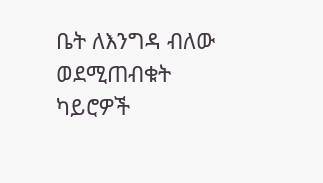ቤት ለእንግዳ ብለው ወደሚጠብቁት ካይሮዎች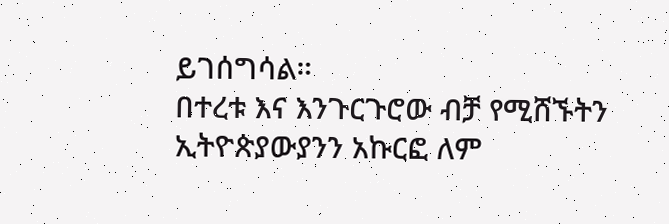ይገሰግሳል።
በተረቱ እና እንጉርጉሮው ብቻ የሚሸኙትን ኢትዮጵያውያንን አኩርፎ ለም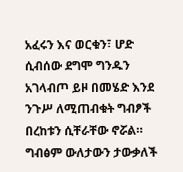አፈሩን እና ወርቁን፣ ሆድ ሲብሰው ደግሞ ግንዱን አገላብጦ ይዞ በመሄድ እንደ ንጉሥ ለሚጠብቁት ግብፆች በረከቱን ሲቸራቸው ኖሯል።
ግብፅም ውለታውን ታውቃለች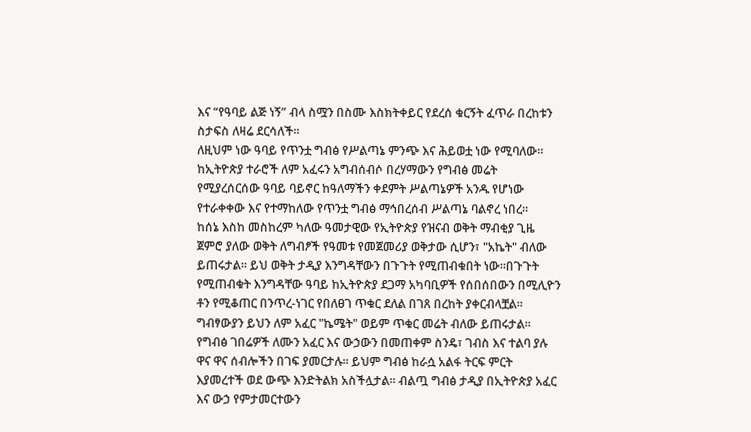እና “የዓባይ ልጅ ነኝ” ብላ ስሟን በስሙ እስክትቀይር የደረሰ ቁርኝት ፈጥራ በረከቱን ስታፍስ ለዛሬ ደርሳለች።
ለዚህም ነው ዓባይ የጥንቷ ግብፅ የሥልጣኔ ምንጭ እና ሕይወቷ ነው የሚባለው። ከኢትዮጵያ ተራሮች ለም አፈሩን አግብሰብሶ በረሃማውን የግብፅ መሬት የሚያረሰርሰው ዓባይ ባይኖር ከዓለማችን ቀደምት ሥልጣኔዎች አንዱ የሆነው የተራቀቀው እና የተማከለው የጥንቷ ግብፅ ማኅበረሰብ ሥልጣኔ ባልኖረ ነበረ።
ከሰኔ እስከ መስከረም ካለው ዓመታዊው የኢትዮጵያ የዝናብ ወቅት ማብቂያ ጊዜ ጀምሮ ያለው ወቅት ለግብፆች የዓመቱ የመጀመሪያ ወቅታው ሲሆን፣ "አኬት" ብለው ይጠሩታል። ይህ ወቅት ታዲያ እንግዳቸውን በጉጉት የሚጠብቁበት ነው።በጉጉት የሚጠብቁት እንግዳቸው ዓባይ ከኢትዮጵያ ደጋማ አካባቢዎች የሰበሰበውን በሚሊዮን ቶን የሚቆጠር በንጥረ-ነገር የበለፀገ ጥቁር ደለል በገጸ በረከት ያቀርብላቿል። ግብፃውያን ይህን ለም አፈር "ኬሜት" ወይም ጥቁር መሬት ብለው ይጠሩታል።
የግብፅ ገበሬዎች ለሙን አፈር እና ውኃውን በመጠቀም ስንዴ፣ ገብስ እና ተልባ ያሉ ዋና ዋና ሰብሎችን በገፍ ያመርታሉ። ይህም ግብፅ ከራሷ አልፋ ትርፍ ምርት እያመረተች ወደ ውጭ እንድትልክ አስችሏታል። ብልጧ ግብፅ ታዲያ በኢትዮጵያ አፈር እና ውኃ የምታመርተውን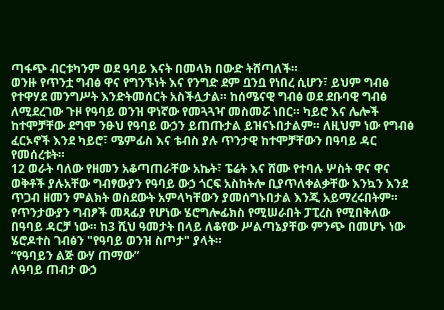ጣፋጭ ብርቱካንም ወደ ዓባይ እናት በመላክ በውድ ትሸጣለች።
ወንዙ የጥንቷ ግብፅ ዋና የግንኙነት እና የንግድ ደም ቧንቧ የነበረ ሲሆን፣ ይህም ግብፅ የተዋሃደ መንግሥት እንድትመሰርት አስችሏታል። ከሰሜናዊ ግብፅ ወደ ደቡባዊ ግብፅ ለሚደረገው ጉዞ የዓባይ ወንዝ ዋነኛው የመጓጓዣ መስመሯ ነበር። ካይሮ እና ሌሎች ከተሞቻቸው ደግሞ ንፁህ የዓባይ ውኃን ይጠጡታል ይዝናኑበታልም። ለዚህም ነው የግብፅ ፈርኦኖች እንደ ካይሮ፣ ሜምፊስ እና ቴብስ ያሉ ጥንታዊ ከተሞቻቸውን በዓባይ ዳር የመሰረቱት።
12 ወራት ባለው የዘመን አቆጣጠራቸው አኬት፣ ፔሬት እና ሸሙ የተባሉ ሦስት ዋና ዋና ወቅቶች ያሉአቸው ግብፃውያን የዓባይ ውኃ ጎርፍ አስከትሎ ቢያጥለቀልቃቸው እንኳን እንደ ጥጋብ ዘመን ምልክት ወስደውት አምላካቸውን ያመሰግኑበታል እንጂ አይማረሩበትም።
የጥንታውያን ግብፆች መጻፊያ የሆነው ሄሮግሎፊክስ የሚሠራበት ፓፒረስ የሚበቅለው በዓባይ ዳርቻ ነው። ከ3 ሺህ ዓመታት በላይ ለቆየው ሥልጣኔያቸው ምንጭ በመሆኑ ነው ሄሮዶተስ ገብፅን "የዓባይ ወንዝ ስጦታ" ያላት።
“የዓባይን ልጅ ውሃ ጠማው”
ለዓባይ ጠብታ ውኃ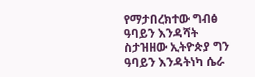የማታበረክተው ግብፅ ዓባይን እንዳሻት ስታዝዘው ኢትዮጵያ ግን ዓባይን እንዳትነካ ሴራ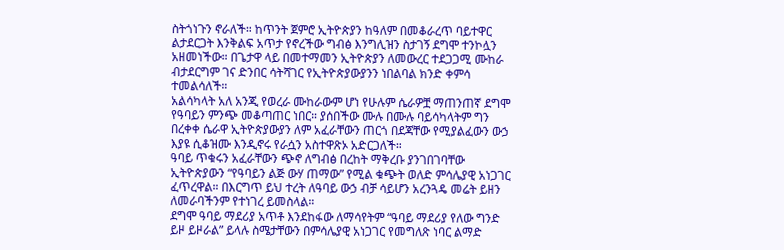ስትጎነጉን ኖራለች። ከጥንት ጀምሮ ኢትዮጵያን ከዓለም በመቆራረጥ ባይተዋር ልታደርጋት እንቅልፍ አጥታ የኖረችው ግብፅ እንግሊዝን ስታገኝ ደግሞ ተንኮሏን አዘመነችው። በጌታዋ ላይ በመተማመን ኢትዮጵያን ለመውረር ተደጋጋሚ ሙከራ ብታደርግም ገና ድንበር ሳትሻገር የኢትዮጵያውያንን ነበልባል ክንድ ቀምሳ ተመልሳለች።
አልሳካላት አለ አንጂ የወረራ ሙከራውም ሆነ የሁሉም ሴራዎቿ ማጠንጠኛ ደግሞ የዓባይን ምንጭ መቆጣጠር ነበር። ያሰበችው ሙሉ በሙሉ ባይሳካላትም ግን በረቀቀ ሴራዋ ኢትዮጵያውያን ለም አፈራቸውን ጠርጎ በደጃቸው የሚያልፈውን ውኃ እያዩ ሲቆዝሙ እንዲኖሩ የራሷን አስተዋጽኦ አድርጋለች።
ዓባይ ጥቁሩን አፈራቸውን ጭኖ ለግብፅ በረከት ማቅረቡ ያንገበገባቸው ኢትዮጵያውን “የዓባይን ልጅ ውሃ ጠማው” የሚል ቁጭት ወለድ ምሳሌያዊ አነጋገር ፈጥረዋል። በእርግጥ ይህ ተረት ለዓባይ ውኃ ብቻ ሳይሆን አረንጓዴ መሬት ይዘን ለመራባችንም የተነገረ ይመስላል።
ደግሞ ዓባይ ማደሪያ አጥቶ እንደከፋው ለማሳየትም “ዓባይ ማደሪያ የለው ግንድ ይዞ ይዞራል” ይላሉ ስሜታቸውን በምሳሌያዊ አነጋገር የመግለጽ ነባር ልማድ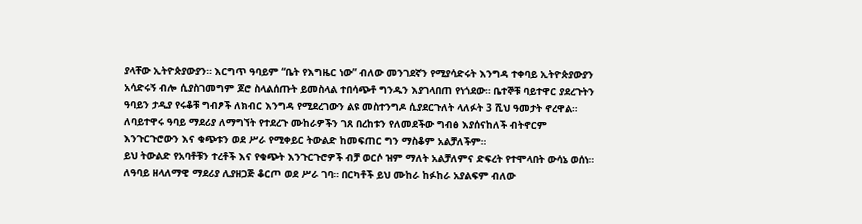ያላቸው ኢትዮጵያውያን። እርግጥ ዓባይም “ቤት የእግዜር ነው” ብለው መንገደኛን የሚያሳድሩት እንግዳ ተቀባይ ኢትዮጵያውያን አሳድሩኝ ብሎ ሲያስገመግም ጆሮ ስላልሰጡት ይመስላል ተበሳጭቶ ግንዱን እያገላበጠ የነጎደው። ቤተኞቹ ባይተዋር ያደረጉትን ዓባይን ታዲያ የሩቆቹ ግብፆች ለክብር እንግዳ የሚደረገውን ልዩ መስተንግዶ ሲያደርጉለት ላለፉት 3 ሺህ ዓመታት ኖረዋል።
ለባይተዋሩ ዓባይ ማደሪያ ለማግኘት የተደረጉ ሙከራዎችን ገጸ በረከቱን የለመደችው ግብፅ እያሰናከለች ብትኖርም እንጉርጉሮውን እና ቁጭቱን ወደ ሥራ የሚቀይር ትውልድ ከመፍጠር ግን ማስቆም አልቻለችም።
ይህ ትውልድ የአባቶቹን ተረቶች እና የቁጭት እንጉርጉሮዎች ብቻ ወርሶ ዝም ማለት አልቻለምና ድፍረት የተሞላበት ውሳኔ ወሰነ። ለዓባይ ዘላለማዊ ማደሪያ ሊያዘጋጅ ቆርጦ ወደ ሥራ ገባ። በርካቶች ይህ ሙከራ ከፉከራ አያልፍም ብለው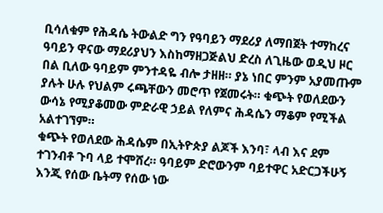ቢሳለቁም የሕዳሴ ትውልድ ግን የዓባይን ማደሪያ ለማበጀት ተማከረና ዓባይን ዋናው ማደሪያህን እስከማዘጋጅልህ ድረስ ለጊዜው ወዲህ ዞር በል ቢለው ዓባይም ምንተዳዬ ብሎ ታዘዘ። ያኔ ነበር ምንም አያመጡም ያሉት ሁሉ የህልም ሩጫቸውን መሮጥ የጀመሩት። ቁጭት የወለደውን ውሳኔ የሚያቆመው ምድራዊ ኃይል የለምና ሕዳሴን ማቆም የሚችል አልተገኘም።
ቁጭት የወለደው ሕዳሴም በኢትዮጵያ ልጆች እንባ፣ ላብ እና ደም ተገንብቶ ጉባ ላይ ተሞሸረ። ዓባይም ድሮውንም ባይተዋር አድርጋችሁኝ እንጂ የሰው ቤትማ የሰው ነው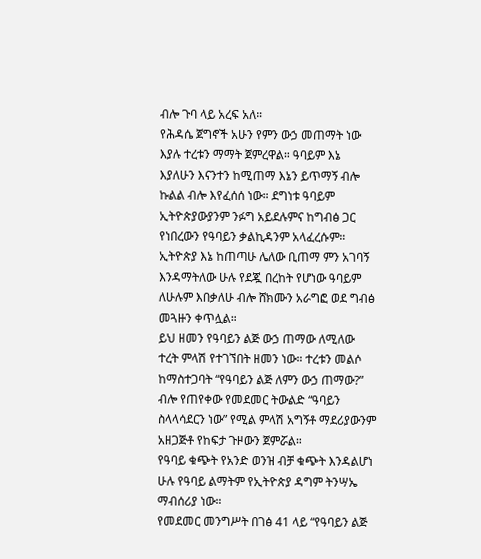ብሎ ጉባ ላይ አረፍ አለ።
የሕዳሴ ጀግኖች አሁን የምን ውኃ መጠማት ነው እያሉ ተረቱን ማማት ጀምረዋል። ዓባይም እኔ እያለሁን እናንተን ከሚጠማ እኔን ይጥማኝ ብሎ ኩልል ብሎ እየፈሰሰ ነው። ደግነቱ ዓባይም ኢትዮጵያውያንም ንፉግ አይደሉምና ከግብፅ ጋር የነበረውን የዓባይን ቃልኪዳንም አላፈረሱም። ኢትዮጵያ እኔ ከጠጣሁ ሌለው ቢጠማ ምን አገባኝ እንዳማትለው ሁሉ የደጇ በረከት የሆነው ዓባይም ለሁሉም እበቃለሁ ብሎ ሸክሙን አራግፎ ወደ ግብፅ መጓዙን ቀጥሏል።
ይህ ዘመን የዓባይን ልጅ ውኃ ጠማው ለሚለው ተረት ምላሽ የተገኘበት ዘመን ነው። ተረቱን መልሶ ከማስተጋባት “የዓባይን ልጅ ለምን ውኃ ጠማው?” ብሎ የጠየቀው የመደመር ትውልድ “ዓባይን ስላላሳደርን ነው” የሚል ምላሽ አግኝቶ ማደሪያውንም አዘጋጅቶ የከፍታ ጉዞውን ጀምሯል።
የዓባይ ቁጭት የአንድ ወንዝ ብቻ ቁጭት እንዳልሆነ ሁሉ የዓባይ ልማትም የኢትዮጵያ ዳግም ትንሣኤ ማብሰሪያ ነው።
የመደመር መንግሥት በገፅ 41 ላይ “የዓባይን ልጅ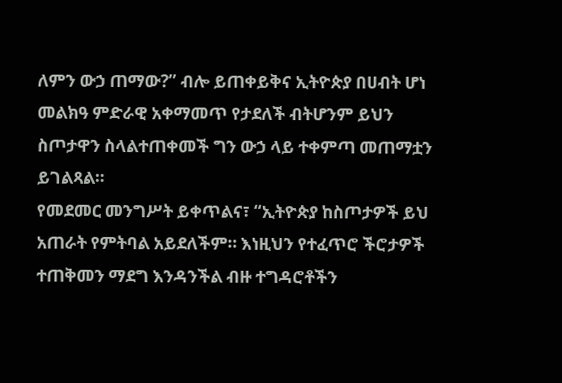ለምን ውኃ ጠማው?” ብሎ ይጠቀይቅና ኢትዮጵያ በሀብት ሆነ መልክዓ ምድራዊ አቀማመጥ የታደለች ብትሆንም ይህን ስጦታዋን ስላልተጠቀመች ግን ውኃ ላይ ተቀምጣ መጠማቷን ይገልጻል።
የመደመር መንግሥት ይቀጥልና፣ “ኢትዮጵያ ከስጦታዎች ይህ አጠራት የምትባል አይደለችም። እነዚህን የተፈጥሮ ችሮታዎች ተጠቅመን ማደግ እንዳንችል ብዙ ተግዳሮቶችን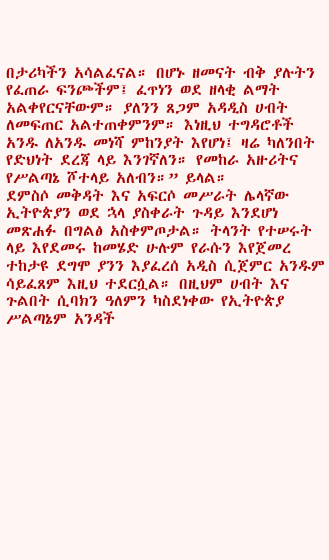በታሪካችን አሳልፈናል። በሆኑ ዘመናት ብቅ ያሉትን የፈጠራ ፍንጮችም፤ ፈጥነን ወደ ዘላቂ ልማት አልቀየርናቸውም። ያለንን ጸጋም አዳዲስ ሀብት ለመፍጠር አልተጠቀምንም። እነዚህ ተግዳሮቶች አንዱ ለአንዱ መነሻ ምከንያት እየሆነ፤ ዛሬ ካለንበት የድህነት ደረጃ ላይ እንገኛለን። የመከራ አዙሪትና የሥልጣኔ ሾተላይ አለብን።” ይላል።
ደምስሶ መቅዳት እና አፍርሶ መሥራት ሌላኛው ኢትዮጵያን ወደ ኋላ ያስቀራት ጉዳይ እንደሆነ መጽሐፉ በግልፅ አስቀምጦታል። ትላንት የተሠሩት ላይ እየደመሩ ከመሄድ ሁሉም የራሱን እየጀመረ ተከታዩ ደግሞ ያንን እያፈረሰ አዲስ ሲጀምር አንዱም ሳይፈጸም እዚህ ተደርሷል። በዚህም ሀብት እና ጉልበት ሲባክን ዓለምን ካስደነቀው የኢትዮጵያ ሥልጣኔም አንዳች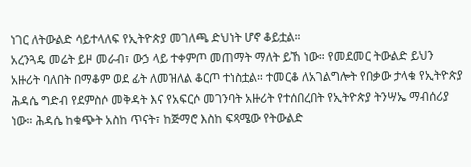ነገር ለትውልድ ሳይተላለፍ የኢትዮጵያ መገለጫ ድህነት ሆኖ ቆይቷል።
አረንጓዴ መሬት ይዞ መራብ፣ ውኃ ላይ ተቀምጦ መጠማት ማለት ይኸ ነው። የመደመር ትውልድ ይህን አዙሪት ባለበት በማቆም ወደ ፊት ለመዝለል ቆርጦ ተነስቷል። ተመርቆ ለአገልግሎት የበቃው ታላቁ የኢትዮጵያ ሕዳሴ ግድብ የደምስሶ መቅዳት እና የአፍርሶ መገንባት አዙሪት የተሰበረበት የኢትዮጵያ ትንሣኤ ማብሰሪያ ነው። ሕዳሴ ከቁጭት አስከ ጥናት፣ ከጅማሮ እስከ ፍጻሜው የትውልድ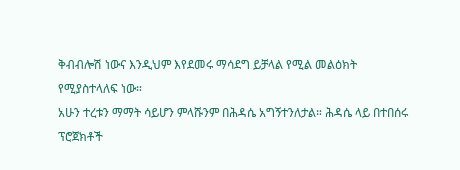ቅብብሎሽ ነውና እንዲህም እየደመሩ ማሳደግ ይቻላል የሚል መልዕክት የሚያስተላለፍ ነው።
አሁን ተረቱን ማማት ሳይሆን ምላሹንም በሕዳሴ አግኝተንለታል። ሕዳሴ ላይ በተበሰሩ ፕሮጀክቶች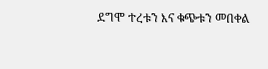ደግሞ ተረቱን እና ቁጭቱን መበቀል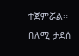ተጀምሯል።
በለሚ ታደሰ